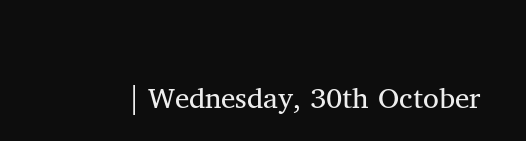| Wednesday, 30th October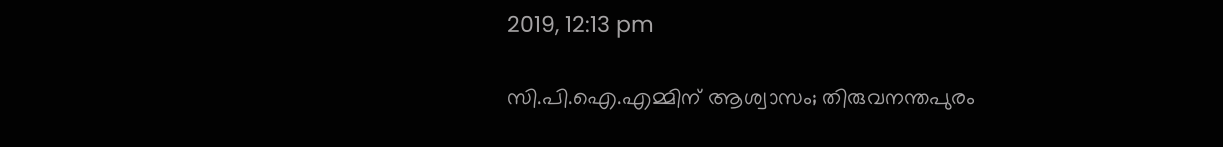2019, 12:13 pm

സി.പി.ഐ.എമ്മിന് ആശ്വാസം; തിരുവനന്തപുരം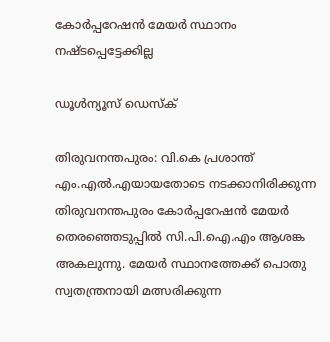കോര്‍പ്പറേഷന്‍ മേയര്‍ സ്ഥാനം നഷ്ടപ്പെട്ടേക്കില്ല

ഡൂള്‍ന്യൂസ് ഡെസ്‌ക്

തിരുവനന്തപുരം: വി.കെ പ്രശാന്ത് എം.എല്‍.എയായതോടെ നടക്കാനിരിക്കുന്ന തിരുവനന്തപുരം കോര്‍പ്പറേഷന്‍ മേയര്‍ തെരഞ്ഞെടുപ്പില്‍ സി.പി.ഐ.എം ആശങ്ക അകലുന്നു. മേയര്‍ സ്ഥാനത്തേക്ക് പൊതു സ്വതന്ത്രനായി മത്സരിക്കുന്ന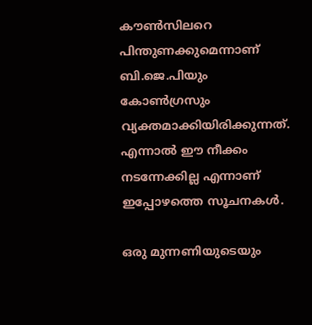കൗണ്‍സിലറെ പിന്തുണക്കുമെന്നാണ് ബി.ജെ.പിയും കോണ്‍ഗ്രസും വ്യക്തമാക്കിയിരിക്കുന്നത്. എന്നാല്‍ ഈ നീക്കം നടന്നേക്കില്ല എന്നാണ് ഇപ്പോഴത്തെ സൂചനകള്‍.

ഒരു മുന്നണിയുടെയും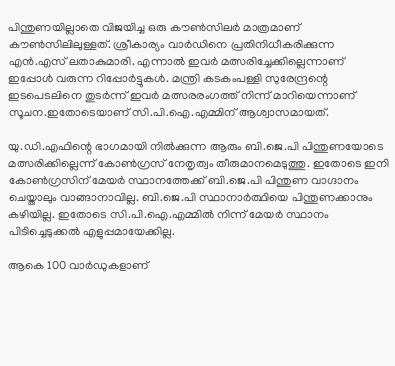പിന്തുണയില്ലാതെ വിജയിച്ച ഒരു കൗണ്‍സിലര്‍ മാത്രമാണ് കൗണ്‍സിലിലുള്ളത്. ശ്രീകാര്യം വാര്‍ഡിനെ പ്രതിനിധീകരിക്കുന്ന എന്‍.എസ് ലതാകുമാരി. എന്നാല്‍ ഇവര്‍ മത്സരിച്ചേക്കില്ലെന്നാണ് ഇപ്പോള്‍ വരുന്ന റിപ്പോര്‍ട്ടുകള്‍. മന്ത്രി കടകംപള്ളി സുരേന്ദ്രന്റെ ഇടപെടലിനെ തുടര്‍ന്ന് ഇവര്‍ മത്സരരംഗത്ത് നിന്ന് മാറിയെന്നാണ് സൂചന.ഇതോടെയാണ് സി.പി.ഐ.എമ്മിന് ആശ്വാസമായത്.

യു.ഡി.എഫിന്റെ ഭാഗമായി നില്‍ക്കുന്ന ആരും ബി.ജെ.പി പിന്തുണയോടെ മത്സരിക്കില്ലെന്ന് കോണ്‍ഗ്രസ് നേതൃത്വം തീരുമാനമെടുത്തു. ഇതോടെ ഇനി കോണ്‍ഗ്രസിന് മേയര്‍ സ്ഥാനത്തേക്ക് ബി.ജെ.പി പിന്തുണ വാഗ്ദാനം ചെയ്താലും വാങ്ങാനാവില്ല. ബി.ജെ.പി സ്ഥാനാര്‍ത്ഥിയെ പിന്തുണക്കാനും കഴിയില്ല. ഇതോടെ സി.പി.ഐ.എമ്മില്‍ നിന്ന് മേയര്‍ സ്ഥാനം പിടിച്ചെടുക്കല്‍ എളുപ്പമായേക്കില്ല.

ആകെ 100 വാര്‍ഡുകളാണ്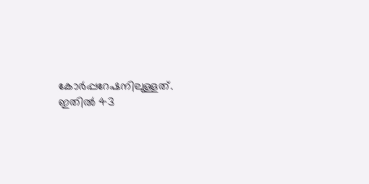കോര്‍പ്പറേഷനിലുള്ളത്. ഇതില്‍ 43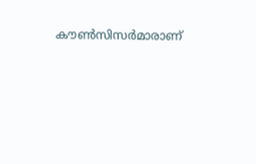കൗണ്‍സിസര്‍മാരാണ്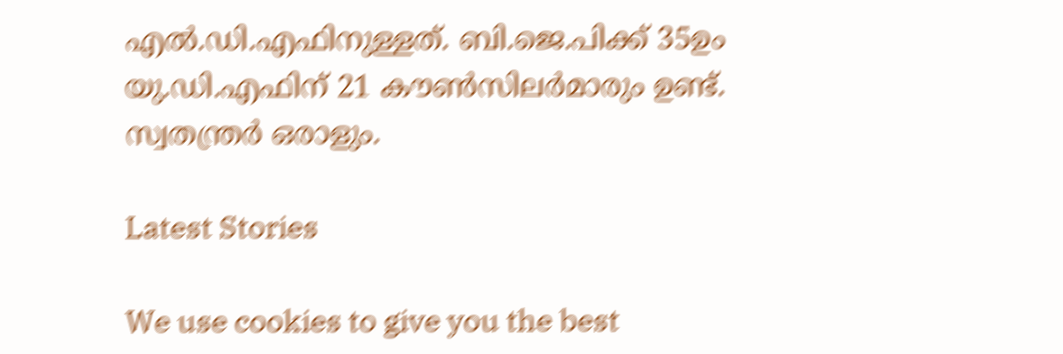എല്‍.ഡി.എഫിനുള്ളത്. ബി.ജെ.പിക്ക് 35ഉം യു.ഡി.എഫിന് 21 കൗണ്‍സിലര്‍മാരും ഉണ്ട്. സ്വതന്ത്രര്‍ ഒരാളും.

Latest Stories

We use cookies to give you the best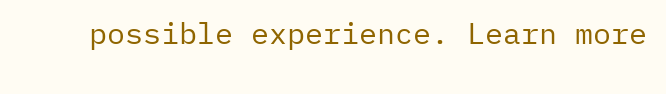possible experience. Learn more